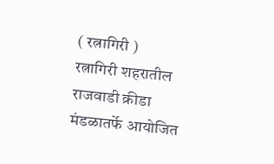( रत्नागिरी )
रत्नागिरी शहरातील राजवाडी क्रीडा मंडळातर्फे आयोजित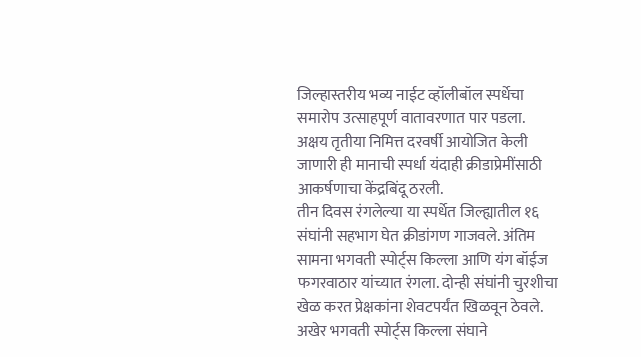जिल्हास्तरीय भव्य नाईट व्हॉलीबॉल स्पर्धेचा समारोप उत्साहपूर्ण वातावरणात पार पडला. अक्षय तृतीया निमित्त दरवर्षी आयोजित केली जाणारी ही मानाची स्पर्धा यंदाही क्रीडाप्रेमींसाठी आकर्षणाचा केंद्रबिंदू ठरली.
तीन दिवस रंगलेल्या या स्पर्धेत जिल्ह्यातील १६ संघांनी सहभाग घेत क्रीडांगण गाजवले. अंतिम सामना भगवती स्पोर्ट्स किल्ला आणि यंग बॉईज फगरवाठार यांच्यात रंगला. दोन्ही संघांनी चुरशीचा खेळ करत प्रेक्षकांना शेवटपर्यंत खिळवून ठेवले. अखेर भगवती स्पोर्ट्स किल्ला संघाने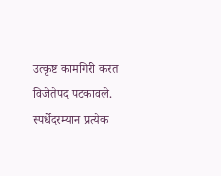उत्कृष्ट कामगिरी करत विजेतेपद पटकावले.
स्पर्धेदरम्यान प्रत्येक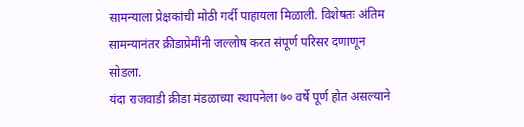सामन्याला प्रेक्षकांची मोठी गर्दी पाहायला मिळाली. विशेषतः अंतिम सामन्यानंतर क्रीडाप्रेमींनी जल्लोष करत संपूर्ण परिसर दणाणून सोडला.
यंदा राजवाडी क्रीडा मंडळाच्या स्थापनेला ७० वर्षे पूर्ण होत असल्याने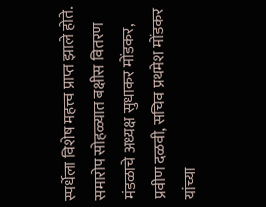स्पर्धेला विशेष महत्त्व प्राप्त झाले होते. समारोप सोहळ्यात बक्षीस वितरण मंडळाचे अध्यक्ष सुधाकर मोंडकर, प्रवीण दळवी, सचिव प्रथमेश मोंडकर यांच्या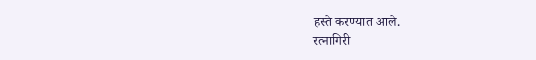हस्ते करण्यात आले.
रत्नागिरी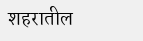शहरातील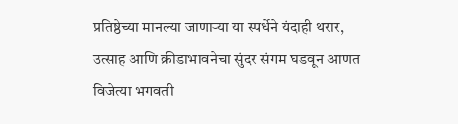प्रतिष्ठेच्या मानल्या जाणाऱ्या या स्पर्धेने यंदाही थरार, उत्साह आणि क्रीडाभावनेचा सुंदर संगम घडवून आणत विजेत्या भगवती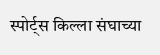स्पोर्ट्स किल्ला संघाच्या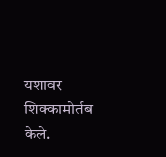यशावर शिक्कामोर्तब केले.